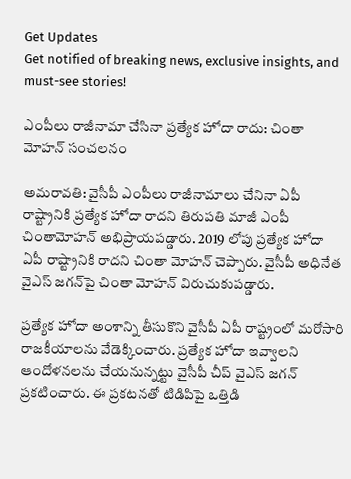Get Updates
Get notified of breaking news, exclusive insights, and must-see stories!

ఎంపీలు రాజీనామా చేసినా ప్రత్యేక హోదా రాదు: చింతా మోహన్ సంచలనం

అమరావతి: వైసీపీ ఎంపీలు రాజీనామాలు చేనినా ఏపీ రాష్ట్రానికి ప్రత్యేక హోదా రాదని తిరుపతి మాజీ ఎంపీ చింతామోహన్ అభిప్రాయపడ్డారు. 2019 లోపు ప్రత్యేక హోదా ఏపీ రాష్ట్రానికి రాదని చింతా మోహన్ చెప్పారు. వైసీపీ అధినేత వైఎస్ జగన్‌పై చింతా మోహన్ విరుచుకుపడ్డారు.

ప్రత్యేక హోదా అంశాన్ని తీసుకొని వైసీపీ ఏపీ రాష్ట్రంలో మరోసారి రాజకీయాలను వేడెక్కించారు. ప్రత్యేక హోదా ఇవ్వాలని ఆందోళనలను చేయనున్నట్టు వైసీపీ చీప్ వైఎస్ జగన్ ప్రకటించారు. ఈ ప్రకటనతో టిడిపిపై ఒత్తిడి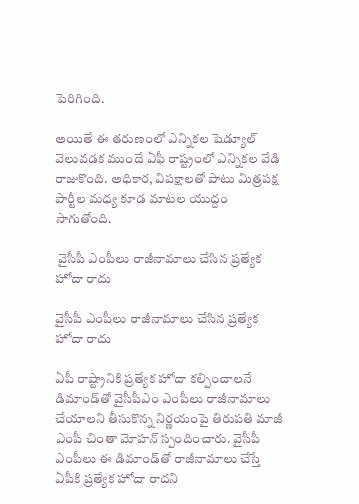పెరిగింది.

అయితే ఈ తరుణంలో ఎన్నికల షెడ్యూల్ వెలువడక ముందే ఏఫీ రాష్ట్రంలో ఎన్నికల వేడి రాజుకొంది. అధికార, విపక్షాలతో పాటు మిత్రపక్ష పార్టీల మధ్య కూడ మాటల యుద్దం సాగుతోంది.

 వైసీపీ ఎంపీలు రాజీనామాలు చేసిన ప్రత్యేక హోదా రాదు

వైసీపీ ఎంపీలు రాజీనామాలు చేసిన ప్రత్యేక హోదా రాదు

ఏపీ రాష్ట్రానికి ప్రత్యేక హోదా కల్పించాలనే డిమాండ్‌తో వైసీపీఎం ఎంపీలు రాజీనామాలు చేయాలని తీసుకొన్న నిర్ణయంపై తిరుపతి మాజీ ఎంపీ చింతా మోహన్ స్పందించారు. వైసీపీ ఎంపీలు ఈ డిమాండ్‌తో రాజీనామాలు చేస్తే ఏపీకి ప్రత్యేక హోదా రాదని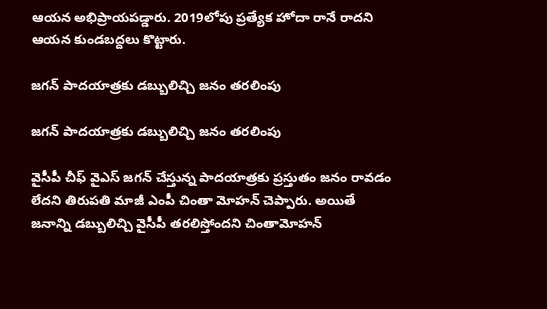ఆయన అభిప్రాయపడ్డారు. 2019లోపు ప్రత్యేక హోదా రానే రాదని ఆయన కుండబద్దలు కొట్టారు.

జగన్ పాదయాత్రకు డబ్బులిచ్చి జనం తరలింపు

జగన్ పాదయాత్రకు డబ్బులిచ్చి జనం తరలింపు

వైసీపీ చీఫ్ వైఎస్ జగన్ చేస్తున్న పాదయాత్రకు ప్రస్తుతం జనం రావడం లేదని తిరుపతి మాజీ ఎంపీ చింతా మోహన్ చెప్పారు. అయితే జనాన్ని డబ్బులిచ్చి వైసీపీ తరలిస్తోందని చింతామోహన్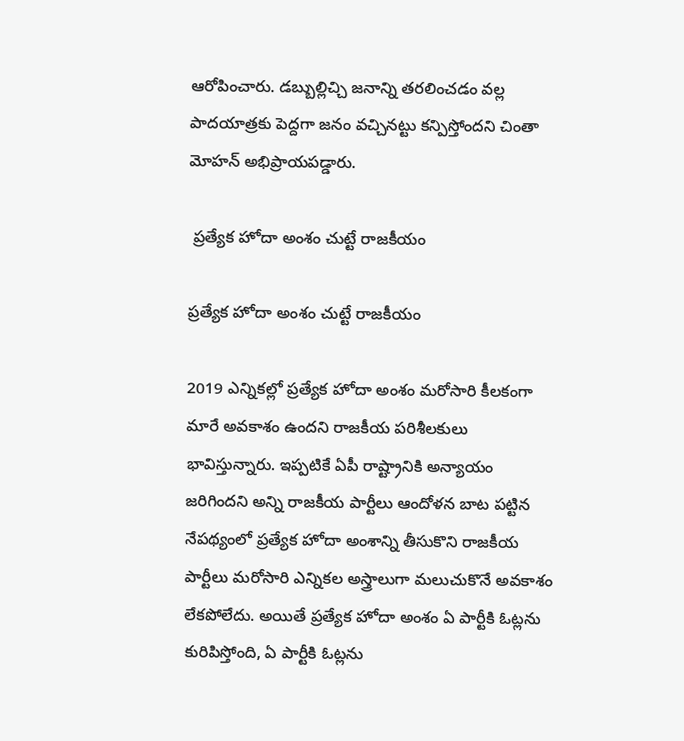ఆరోపించారు. డబ్బుల్లిచ్చి జనాన్ని తరలించడం వల్ల పాదయాత్రకు పెద్దగా జనం వచ్చినట్టు కన్పిస్తోందని చింతా మోహన్ అభిప్రాయపడ్డారు.

 ప్రత్యేక హోదా అంశం చుట్టే రాజకీయం

ప్రత్యేక హోదా అంశం చుట్టే రాజకీయం

2019 ఎన్నికల్లో ప్రత్యేక హోదా అంశం మరోసారి కీలకంగా మారే అవకాశం ఉందని రాజకీయ పరిశీలకులు భావిస్తున్నారు. ఇప్పటికే ఏపీ రాష్ట్రానికి అన్యాయం జరిగిందని అన్ని రాజకీయ పార్టీలు ఆందోళన బాట పట్టిన నేపథ్యంలో ప్రత్యేక హోదా అంశాన్ని తీసుకొని రాజకీయ పార్టీలు మరోసారి ఎన్నికల అస్త్రాలుగా మలుచుకొనే అవకాశం లేకపోలేదు. అయితే ప్రత్యేక హోదా అంశం ఏ పార్టీకి ఓట్లను కురిపిస్తోంది, ఏ పార్టీకి ఓట్లను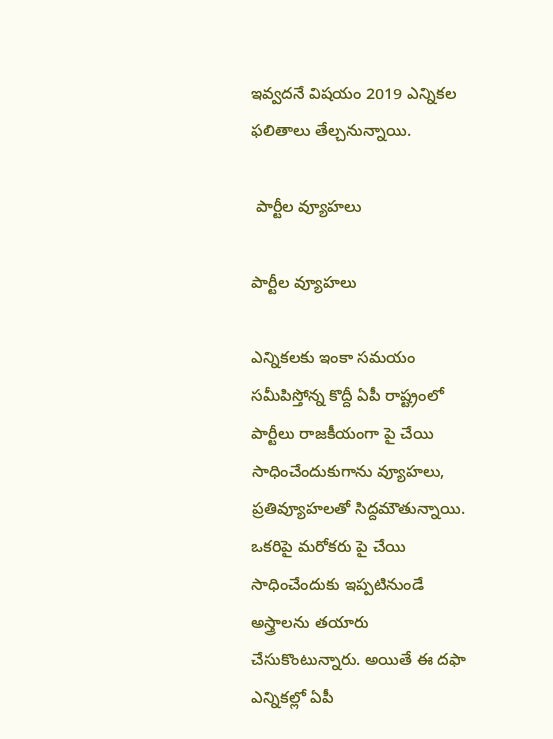ఇవ్వదనే విషయం 2019 ఎన్నికల ఫలితాలు తేల్చనున్నాయి.

 పార్టీల వ్యూహలు

పార్టీల వ్యూహలు

ఎన్నికలకు ఇంకా సమయం సమీపిస్తోన్న కొద్దీ ఏపీ రాష్ట్రంలో పార్టీలు రాజకీయంగా పై చేయి సాధించేందుకుగాను వ్యూహలు, ప్రతివ్యూహలతో సిద్దమౌతున్నాయి. ఒకరిపై మరోకరు పై చేయి సాధించేందుకు ఇప్పటినుండే అస్త్రాలను తయారు చేసుకొంటున్నారు. అయితే ఈ దఫా ఎన్నికల్లో ఏపీ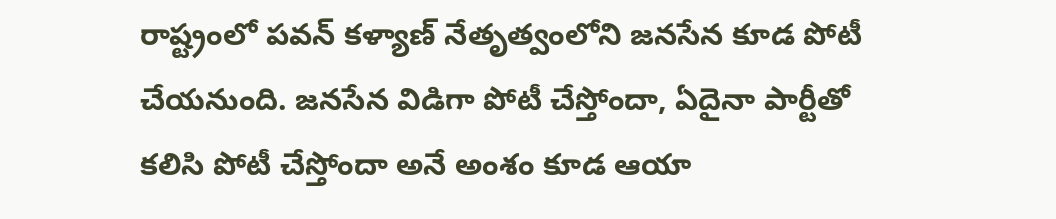రాష్ట్రంలో పవన్ కళ్యాణ్ నేతృత్వంలోని జనసేన కూడ పోటీ చేయనుంది. జనసేన విడిగా పోటీ చేస్తోందా, ఏదైనా పార్టీతో కలిసి పోటీ చేస్తోందా అనే అంశం కూడ ఆయా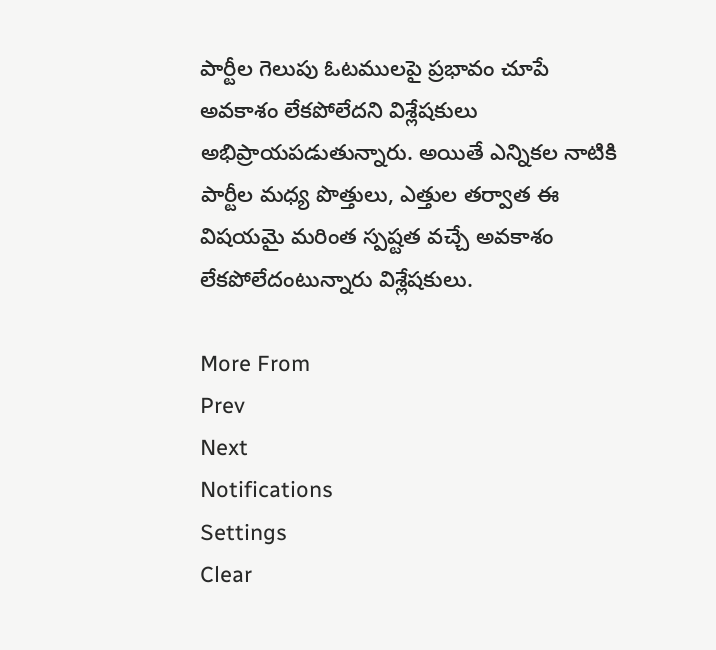పార్టీల గెలుపు ఓటములపై ప్రభావం చూపే అవకాశం లేకపోలేదని విశ్లేషకులు అభిప్రాయపడుతున్నారు. అయితే ఎన్నికల నాటికి పార్టీల మధ్య పొత్తులు, ఎత్తుల తర్వాత ఈ విషయమై మరింత స్పష్టత వచ్చే అవకాశం లేకపోలేదంటున్నారు విశ్లేషకులు.

More From
Prev
Next
Notifications
Settings
Clear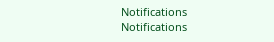Notifications
Notifications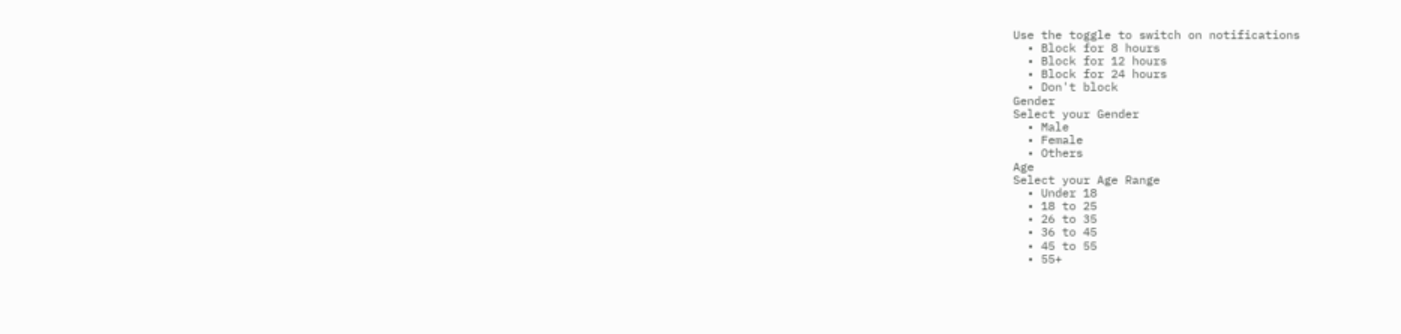Use the toggle to switch on notifications
  • Block for 8 hours
  • Block for 12 hours
  • Block for 24 hours
  • Don't block
Gender
Select your Gender
  • Male
  • Female
  • Others
Age
Select your Age Range
  • Under 18
  • 18 to 25
  • 26 to 35
  • 36 to 45
  • 45 to 55
  • 55+